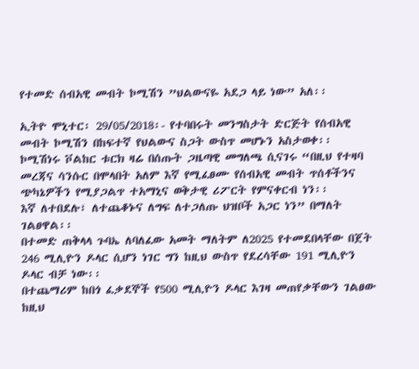የተመድ ሰብአዊ መብት ኮሚሽን ”ህልውናዬ አደጋ ላይ ነው” አለ፡፡

ኢትዮ ሞኒተር፡ 29/05/2018፡- የተባበሩት መንግስታት ድርጅት የሰብአዊ መብት ኮሚሽን በከፍተኛ የህልውና ስጋት ውስጥ መሆኑን አስታወቀ፡፡
ኮሚሽነሩ ቮልከር ቱርክ ዛሬ በሰጡት ጋዜጣዊ መግለጫ ሲናገሩ “በዚህ የተዛባ መረጃና ሳንሱር በሞላበት አለም እኛ የሚፈፀሙ የሰብአዊ መብት ጥሰቶችንና ጭካኔዎችን የሚያጋልጥ ተአማኒና ወቅታዊ ሪፖርት የምናቀርብ ነን፡፡
እኛ ለተበደሉ፣ ለተጨቆኑና ለግፍ ለተጋለጡ ህዝቦች አጋር ነን” በማለት ገልፀዋል፡፡
በተመድ ጠቅላላ ጉባኤ ለባለፈው አመት ማለትም ለ2025 የተመደበላቸው በጀት 246 ሚሊዮን ዶላር ሲሆን ነገር ግን ከዚህ ውስጥ የደረሳቸው 191 ሚሊዮን ዶላር ብቻ ነው፡፡
በተጨማሪም ከበጎ ፈቃደኞች የ500 ሚሊዮን ዶላር እገዛ መጠየቃቸውን ገልፀው ከዚህ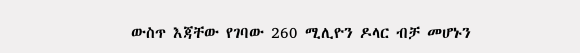ውስጥ እጃቸው የገባው 260 ሚሊዮን ዶላር ብቻ መሆኑን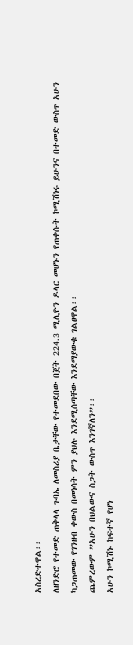አስረድተዋል፡፡
ለዘንድሮ የተመድ ጠቅላላ ጉባኤ ለመስሪያ ቤታቸው የተመደበው በጀት 224.3 ሚሊዮን ዶላር መሆኑን የጠቀሱት ኮሚሽነሩ ይሁንና በተመድ ውስጥ አሁን ካጋጠመው የገንዘብ ቀውስ በመነሳት ምን ያህሉ እንደሚሰጣቸው እንደማያውቁ ገልፀዋል፡፡
ጨምረውም ”አሁን በህልውና ስጋት ውስጥ እንገኛለን”፡፡
አሁን ኮሚሽኑ ከፍተኛ የሆነ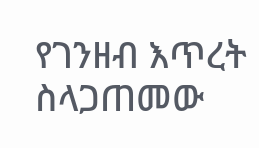የገንዘብ እጥረት ስላጋጠመው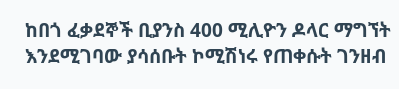ከበጎ ፈቃደኞች ቢያንስ 400 ሚሊዮን ዶላር ማግኘት እንደሚገባው ያሳሰቡት ኮሚሽነሩ የጠቀሱት ገንዘብ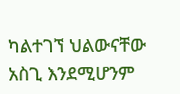ካልተገኘ ህልውናቸው አስጊ እንደሚሆንም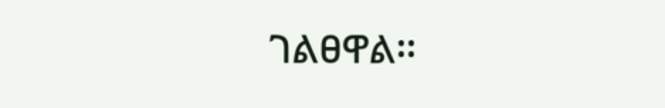ገልፀዋል፡፡